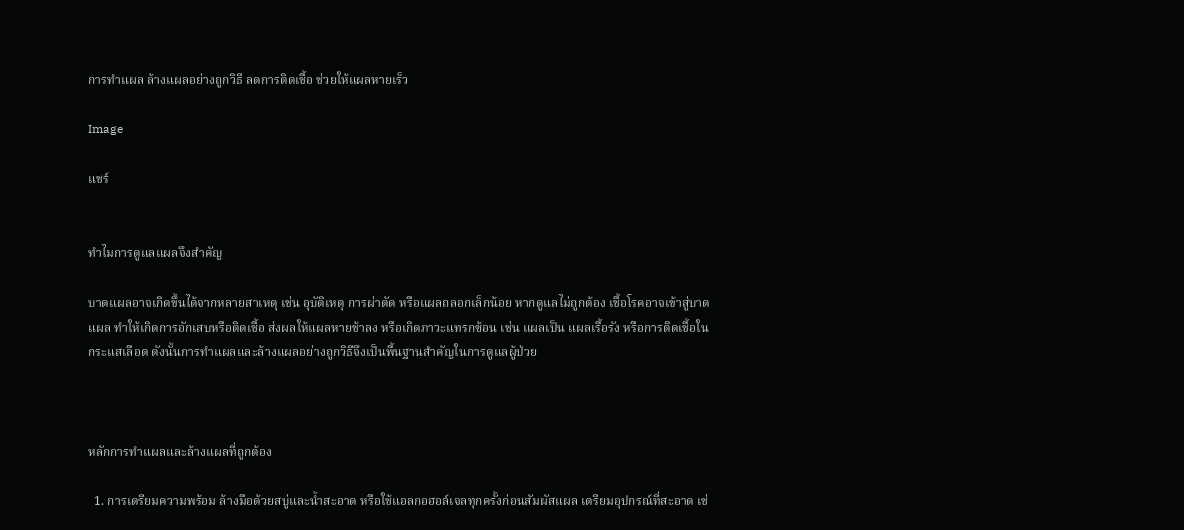การทำแผล ล้างแผลอย่างถูกวิธี ลดการติดเชื้อ ช่วยให้แผลหายเร็ว

Image

แชร์


ทำไมการดูแลแผลจึงสำคัญ

บาดแผลอาจเกิดขึ้นได้จากหลายสาเหตุ เช่น อุบัติเหตุ การผ่าตัด หรือแผลถลอกเล็กน้อย หากดูแลไม่ถูกต้อง เชื้อโรคอาจเข้าสู่บาดแผล ทำให้เกิดการอักเสบหรือติดเชื้อ ส่งผลให้แผลหายช้าลง หรือเกิดภาวะแทรกซ้อน เช่น แผลเป็น แผลเรื้อรัง หรือการติดเชื้อในกระแสเลือด ดังนั้นการทำแผลและล้างแผลอย่างถูกวิธีจึงเป็นพื้นฐานสำคัญในการดูแลผู้ป่วย



หลักการทำแผลและล้างแผลที่ถูกต้อง

  1. การเตรียมความพร้อม ล้างมือด้วยสบู่และน้ำสะอาด หรือใช้แอลกอฮอล์เจลทุกครั้งก่อนสัมผัสแผล เตรียมอุปกรณ์ที่สะอาด เช่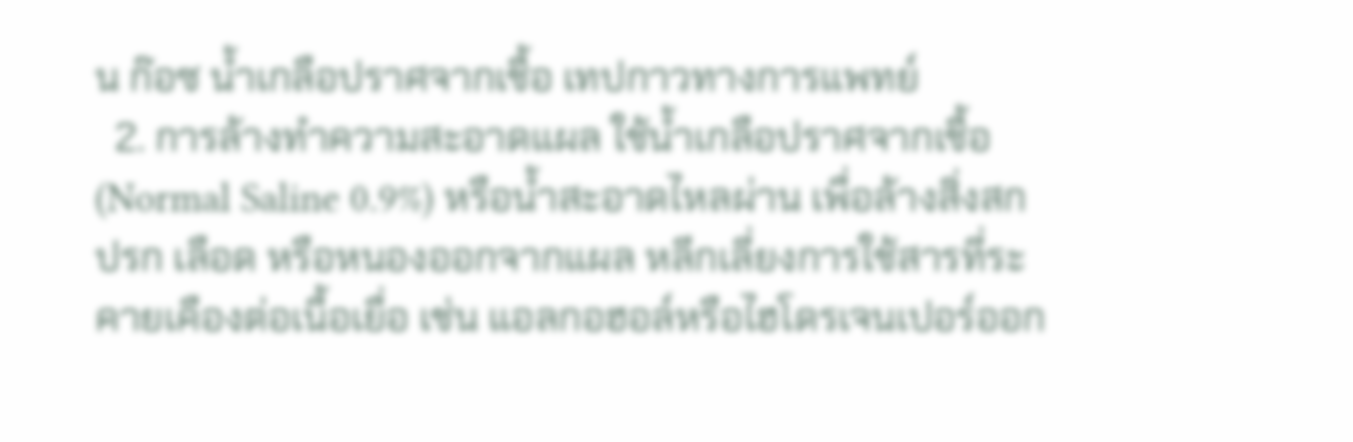น ก๊อซ น้ำเกลือปราศจากเชื้อ เทปกาวทางการแพทย์
  2. การล้างทำความสะอาดแผล ใช้น้ำเกลือปราศจากเชื้อ (Normal Saline 0.9%) หรือน้ำสะอาดไหลผ่าน เพื่อล้างสิ่งสกปรก เลือด หรือหนองออกจากแผล หลีกเลี่ยงการใช้สารที่ระคายเคืองต่อเนื้อเยื่อ เช่น แอลกอฮอล์หรือไฮโดรเจนเปอร์ออก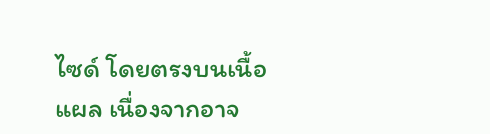ไซด์ โดยตรงบนเนื้อแผล เนื่องจากอาจ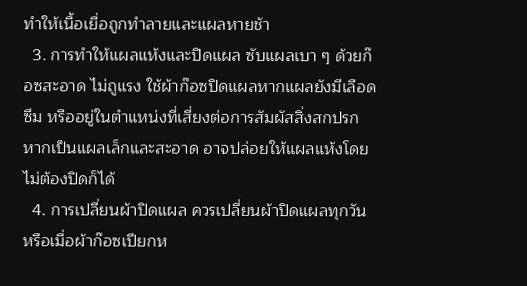ทำให้เนื้อเยื่อถูกทำลายและแผลหายช้า
  3. การทำให้แผลแห้งและปิดแผล ซับแผลเบา ๆ ด้วยก๊อซสะอาด ไม่ถูแรง ใช้ผ้าก๊อซปิดแผลหากแผลยังมีเลือดซึม หรืออยู่ในตำแหน่งที่เสี่ยงต่อการสัมผัสสิ่งสกปรก หากเป็นแผลเล็กและสะอาด อาจปล่อยให้แผลแห้งโดยไม่ต้องปิดก็ได้
  4. การเปลี่ยนผ้าปิดแผล ควรเปลี่ยนผ้าปิดแผลทุกวัน หรือเมื่อผ้าก๊อซเปียกห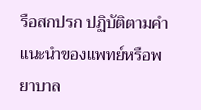รือสกปรก ปฏิบัติตามคำแนะนำของแพทย์หรือพยาบาล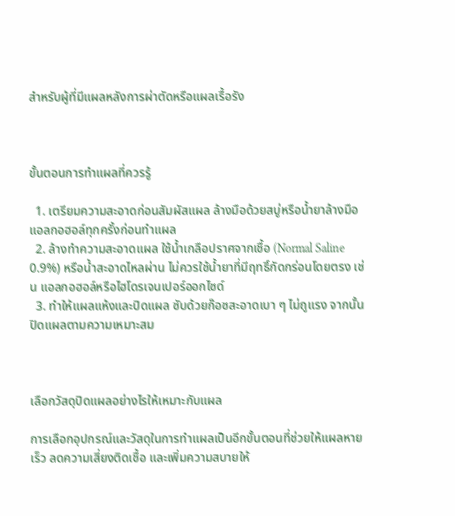สำหรับผู้ที่มีแผลหลังการผ่าตัดหรือแผลเรื้อรัง



ขั้นตอนการทำแผลที่ควรรู้

  1. เตรียมความสะอาดก่อนสัมผัสแผล ล้างมือด้วยสบู่หรือน้ำยาล้างมือแอลกอฮอล์ทุกครั้งก่อนทำแผล
  2. ล้างทำความสะอาดแผล ใช้น้ำเกลือปราศจากเชื้อ (Normal Saline 0.9%) หรือน้ำสะอาดไหลผ่าน ไม่ควรใช้น้ำยาที่มีฤทธิ์กัดกร่อนโดยตรง เช่น แอลกอฮอล์หรือไฮโดรเจนเปอร์ออกไซด์
  3. ทำให้แผลแห้งและปิดแผล ซับด้วยก๊อซสะอาดเบา ๆ ไม่ถูแรง จากนั้นปิดแผลตามความเหมาะสม



เลือกวัสดุปิดแผลอย่างไรให้เหมาะกับแผล

การเลือกอุปกรณ์และวัสดุในการทำแผลเป็นอีกขั้นตอนที่ช่วยให้แผลหายเร็ว ลดความเสี่ยงติดเชื้อ และเพิ่มความสบายให้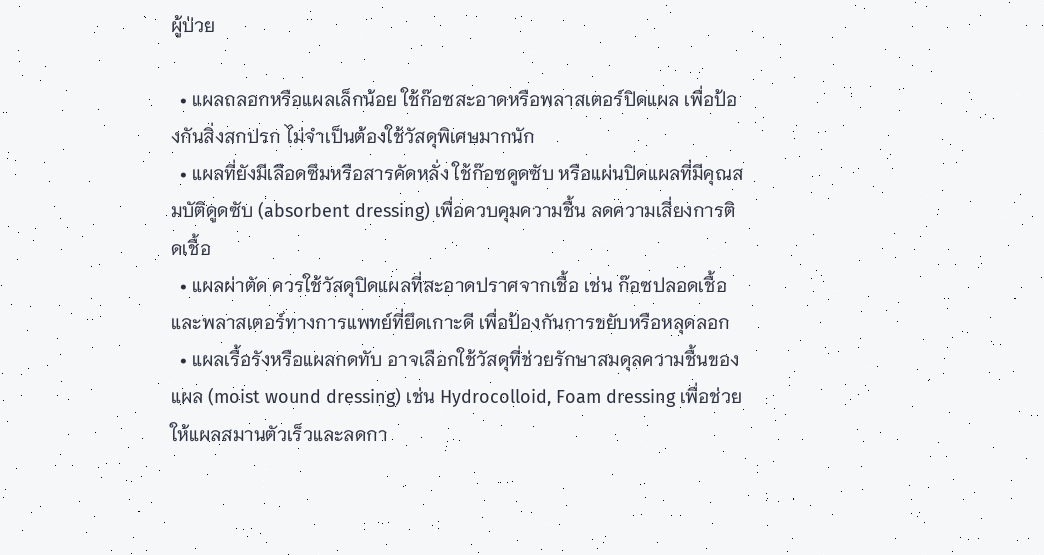ผู้ป่วย

  • แผลถลอกหรือแผลเล็กน้อย ใช้ก๊อซสะอาดหรือพลาสเตอร์ปิดแผล เพื่อป้องกันสิ่งสกปรก ไม่จำเป็นต้องใช้วัสดุพิเศษมากนัก
  • แผลที่ยังมีเลือดซึมหรือสารคัดหลั่ง ใช้ก๊อซดูดซับ หรือแผ่นปิดแผลที่มีคุณสมบัติดูดซับ (absorbent dressing) เพื่อควบคุมความชื้น ลดความเสี่ยงการติดเชื้อ
  • แผลผ่าตัด ควรใช้วัสดุปิดแผลที่สะอาดปราศจากเชื้อ เช่น ก๊อซปลอดเชื้อและพลาสเตอร์ทางการแพทย์ที่ยึดเกาะดี เพื่อป้องกันการขยับหรือหลุดลอก
  • แผลเรื้อรังหรือแผลกดทับ อาจเลือกใช้วัสดุที่ช่วยรักษาสมดุลความชื้นของแผล (moist wound dressing) เช่น Hydrocolloid, Foam dressing เพื่อช่วยให้แผลสมานตัวเร็วและลดกา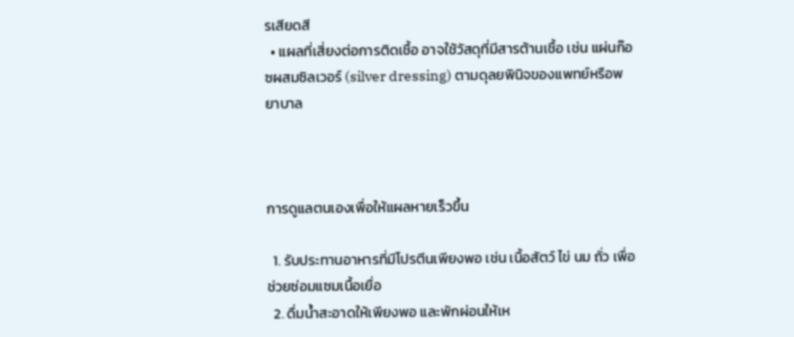รเสียดสี
  • แผลที่เสี่ยงต่อการติดเชื้อ อาจใช้วัสดุที่มีสารต้านเชื้อ เช่น แผ่นก๊อซผสมซิลเวอร์ (silver dressing) ตามดุลยพินิจของแพทย์หรือพยาบาล



การดูแลตนเองเพื่อให้แผลหายเร็วขึ้น

  1. รับประทานอาหารที่มีโปรตีนเพียงพอ เช่น เนื้อสัตว์ ไข่ นม ถั่ว เพื่อช่วยซ่อมแซมเนื้อเยื่อ
  2. ดื่มน้ำสะอาดให้เพียงพอ และพักผ่อนให้เห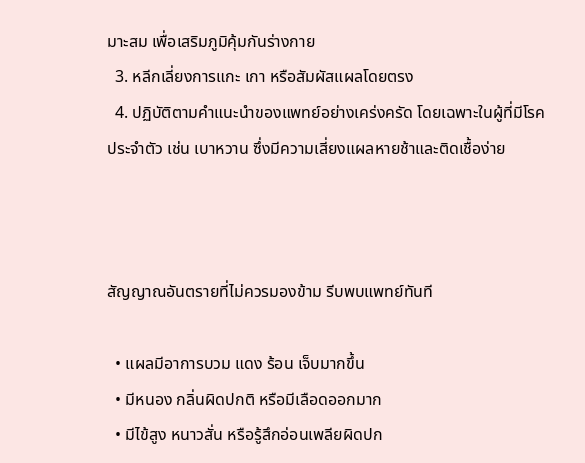มาะสม เพื่อเสริมภูมิคุ้มกันร่างกาย
  3. หลีกเลี่ยงการแกะ เกา หรือสัมผัสแผลโดยตรง
  4. ปฏิบัติตามคำแนะนำของแพทย์อย่างเคร่งครัด โดยเฉพาะในผู้ที่มีโรคประจำตัว เช่น เบาหวาน ซึ่งมีความเสี่ยงแผลหายช้าและติดเชื้อง่าย



สัญญาณอันตรายที่ไม่ควรมองข้าม รีบพบแพทย์ทันที

  • แผลมีอาการบวม แดง ร้อน เจ็บมากขึ้น
  • มีหนอง กลิ่นผิดปกติ หรือมีเลือดออกมาก
  • มีไข้สูง หนาวสั่น หรือรู้สึกอ่อนเพลียผิดปก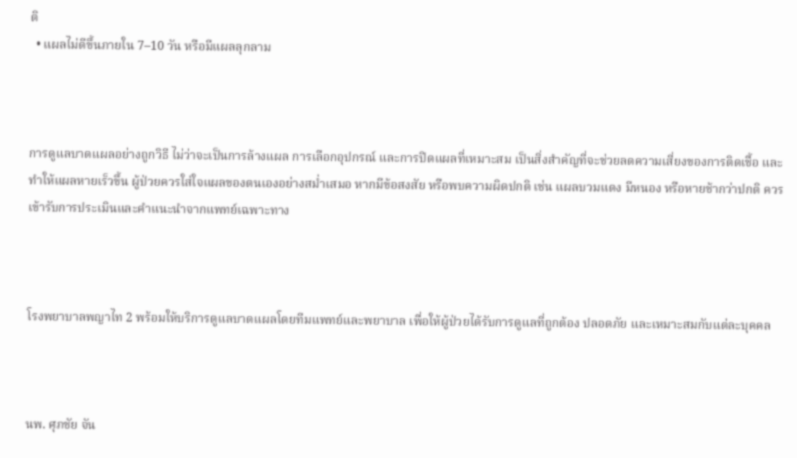ติ
  • แผลไม่ดีขึ้นภายใน 7–10 วัน หรือมีแผลลุกลาม



การดูแลบาดแผลอย่างถูกวิธี ไม่ว่าจะเป็นการล้างแผล การเลือกอุปกรณ์ และการปิดแผลที่เหมาะสม เป็นสิ่งสำคัญที่จะช่วยลดความเสี่ยงของการติดเชื้อ และทำให้แผลหายเร็วขึ้น ผู้ป่วยควรใส่ใจแผลของตนเองอย่างสม่ำเสมอ หากมีข้อสงสัย หรือพบความผิดปกติ เช่น แผลบวมแดง มีหนอง หรือหายช้ากว่าปกติ ควรเข้ารับการประเมินและคำแนะนำจากแพทย์เฉพาะทาง



โรงพยาบาลพญาไท 2 พร้อมให้บริการดูแลบาดแผลโดยทีมแพทย์และพยาบาล เพื่อให้ผู้ป่วยได้รับการดูแลที่ถูกต้อง ปลอดภัย และเหมาะสมกับแต่ละบุคคล



นพ. ศุภชัย จัน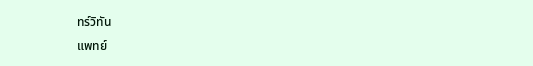ทร์วิทัน
แพทย์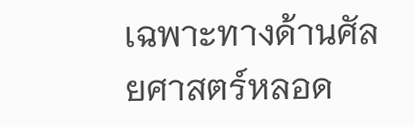เฉพาะทางด้านศัลยศาสตร์หลอด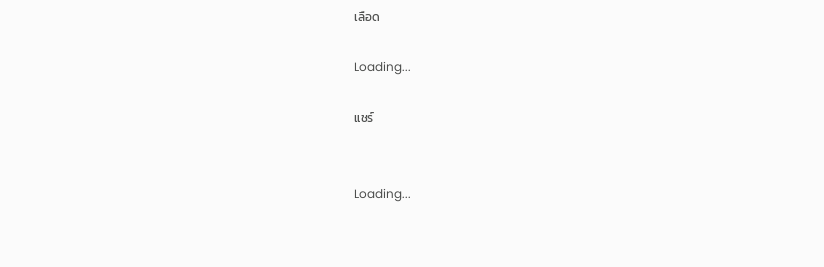เลือด

Loading...

แชร์


Loading...